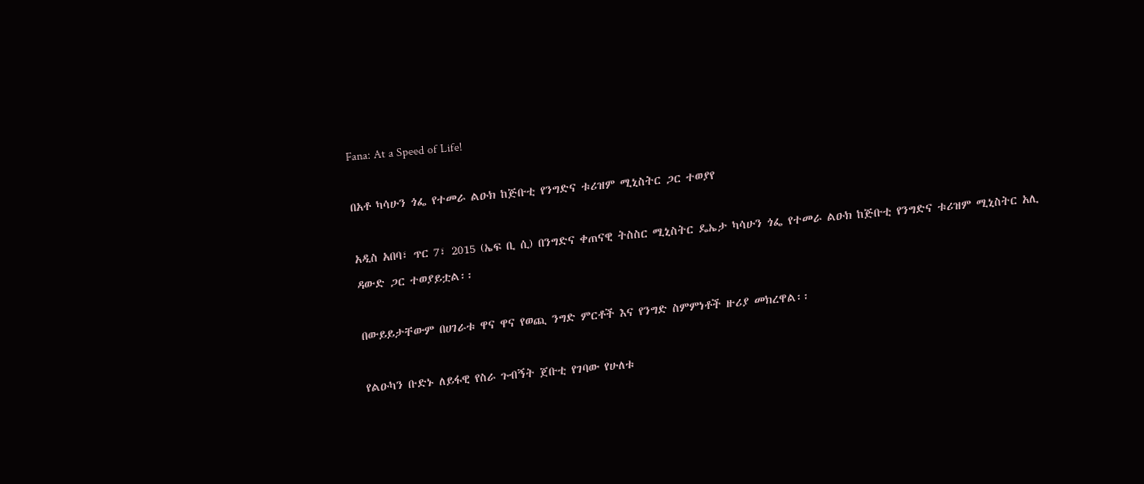Fana: At a Speed of Life!

በአቶ ካሳሁን ጎፌ የተመራ ልዑክ ከጅቡቲ የንግድና ቱሪዝም ሚኒስትር ጋር ተወያየ

አዲስ አበባ፣ ጥር 7፣ 2015 (ኤፍ ቢ ሲ) በንግድና ቀጠናዊ ትስስር ሚኒስትር ዴኤታ ካሳሁን ጎፌ የተመራ ልዑክ ከጅቡቲ የንግድና ቱሪዝም ሚኒስትር አሊ ዳውድ ጋር ተወያይቷል፡፡

በውይይታቸውም በሀገራቱ ዋና ዋና የወጪ ንግድ ምርቶች እና የንግድ ስምምነቶች ዙሪያ መክረዋል፡፡

የልዑካን ቡድኑ ለይፋዊ የስራ ጉብኝት ጀቡቲ የገባው የሁለቱ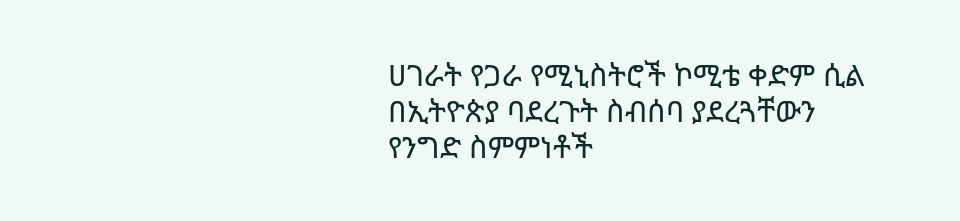ሀገራት የጋራ የሚኒስትሮች ኮሚቴ ቀድም ሲል  በኢትዮጵያ ባደረጉት ስብሰባ ያደረጓቸውን የንግድ ስምምነቶች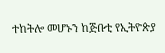ተከትሎ መሆኑን ከጅቡቲ የኢትዮጵያ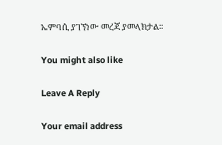ኤምባሲ ያገኘነው መረጃ ያመላክታል፡፡

You might also like

Leave A Reply

Your email address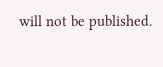will not be published.